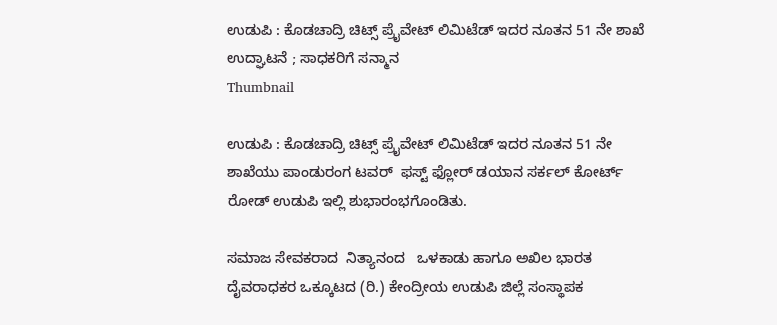ಉಡುಪಿ‌ : ಕೊಡಚಾದ್ರಿ ಚಿಟ್ಸ್ ಪ್ರೈವೇಟ್ ಲಿಮಿಟೆಡ್ ಇದರ ನೂತನ 51 ನೇ ಶಾಖೆ ಉದ್ಘಾಟನೆ ; ಸಾಧಕರಿಗೆ ಸನ್ಮಾನ
Thumbnail

ಉಡುಪಿ : ಕೊಡಚಾದ್ರಿ ಚಿಟ್ಸ್ ಪ್ರೈವೇಟ್ ಲಿಮಿಟೆಡ್ ಇದರ ನೂತನ 51 ನೇ ಶಾಖೆಯು ಪಾಂಡುರಂಗ ಟವರ್  ಫಸ್ಟ್ ಫ್ಲೋರ್ ಡಯಾನ ಸರ್ಕಲ್ ಕೋರ್ಟ್ ರೋಡ್ ಉಡುಪಿ ಇಲ್ಲಿ ಶುಭಾರಂಭಗೊಂಡಿತು.

ಸಮಾಜ ಸೇವಕರಾದ  ನಿತ್ಯಾನಂದ   ಒಳಕಾಡು ಹಾಗೂ ಅಖಿಲ ಭಾರತ ದೈವರಾಧಕರ ಒಕ್ಕೂಟದ (ರಿ.) ಕೇಂದ್ರೀಯ ಉಡುಪಿ ಜಿಲ್ಲೆ ಸಂಸ್ಥಾಪಕ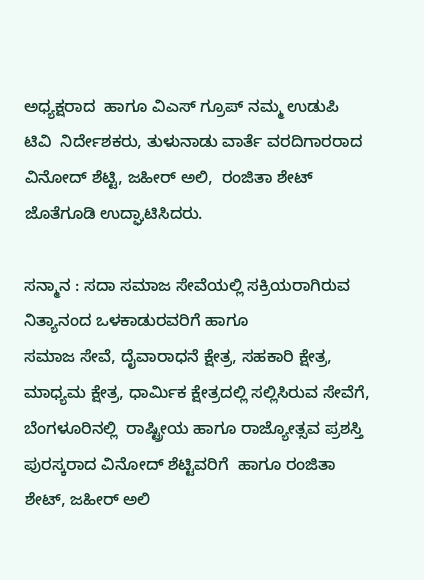ಅಧ್ಯಕ್ಷರಾದ  ಹಾಗೂ ವಿಎಸ್ ಗ್ರೂಪ್ ನಮ್ಮ ಉಡುಪಿ  ಟಿವಿ  ನಿರ್ದೇಶಕರು, ತುಳುನಾಡು ವಾರ್ತೆ ವರದಿಗಾರರಾದ ವಿನೋದ್ ಶೆಟ್ಟಿ, ಜಹೀರ್ ಅಲಿ,  ರಂಜಿತಾ ಶೇಟ್ ಜೊತೆಗೂಡಿ ಉದ್ಘಾಟಿಸಿದರು.

ಸನ್ಮಾನ‌ : ಸದಾ ಸಮಾಜ ಸೇವೆಯಲ್ಲಿ ಸಕ್ರಿಯರಾಗಿರುವ ನಿತ್ಯಾನಂದ ಒಳಕಾಡುರವರಿಗೆ ಹಾಗೂ
ಸಮಾಜ ಸೇವೆ, ದೈವಾರಾಧನೆ ಕ್ಷೇತ್ರ, ಸಹಕಾರಿ ಕ್ಷೇತ್ರ, ಮಾಧ್ಯಮ ಕ್ಷೇತ್ರ, ಧಾರ್ಮಿಕ ಕ್ಷೇತ್ರದಲ್ಲಿ ಸಲ್ಲಿಸಿರುವ ಸೇವೆಗೆ, ಬೆಂಗಳೂರಿನಲ್ಲಿ  ರಾಷ್ಟ್ರೀಯ ಹಾಗೂ ರಾಜ್ಯೋತ್ಸವ ಪ್ರಶಸ್ತಿ  ಪುರಸ್ಕರಾದ ವಿನೋದ್ ಶೆಟ್ಟಿವರಿಗೆ  ಹಾಗೂ ರಂಜಿತಾ ಶೇಟ್, ಜಹೀರ್ ಅಲಿ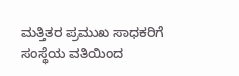ಮತ್ತಿತರ ಪ್ರಮುಖ ಸಾಧಕರಿಗೆ ಸಂಸ್ಥೆಯ ವತಿಯಿಂದ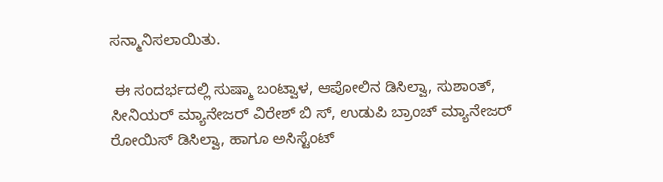ಸನ್ಮಾನಿಸಲಾಯಿತು.

 ಈ ಸಂದರ್ಭದಲ್ಲಿ ಸುಷ್ಮಾ ಬಂಟ್ವಾಳ, ಆಪೋಲಿನ ಡಿಸಿಲ್ವಾ, ಸುಶಾಂತ್, ಸೀನಿಯರ್ ಮ್ಯಾನೇಜರ್ ವಿರೇಶ್ ಬಿ ಸ್, ಉಡುಪಿ ಬ್ರಾಂಚ್ ಮ್ಯಾನೇಜರ್ ರೋಯಿಸ್ ಡಿಸಿಲ್ವಾ, ಹಾಗೂ ಅಸಿಸ್ಟೆಂಟ್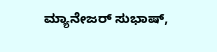ಮ್ಯಾನೇಜರ್ ಸುಭಾಷ್,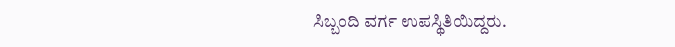ಸಿಬ್ಬಂದಿ ವರ್ಗ ಉಪಸ್ಥಿತಿಯಿದ್ದರು.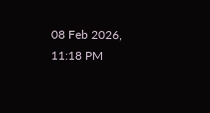08 Feb 2026, 11:18 PM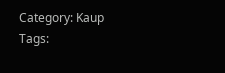Category: Kaup
Tags: